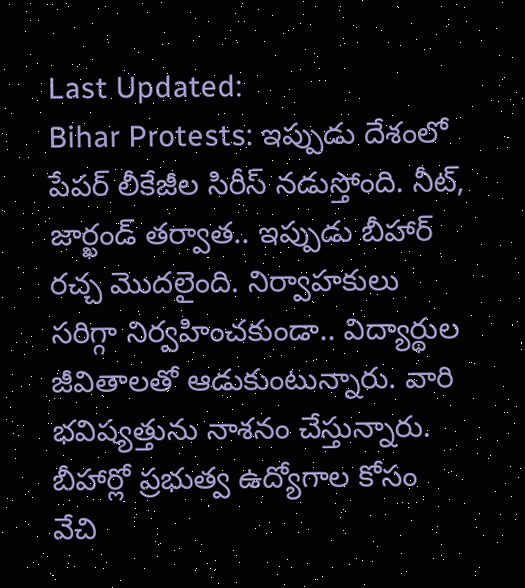Last Updated:
Bihar Protests: ఇప్పుడు దేశంలో పేపర్ లీకేజీల సిరీస్ నడుస్తోంది. నీట్, జార్ఖండ్ తర్వాత.. ఇప్పుడు బీహార్ రచ్చ మొదలైంది. నిర్వాహకులు సరిగ్గా నిర్వహించకుండా.. విద్యార్థుల జీవితాలతో ఆడుకుంటున్నారు. వారి భవిష్యత్తును నాశనం చేస్తున్నారు.
బీహార్లో ప్రభుత్వ ఉద్యోగాల కోసం వేచి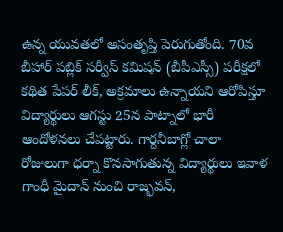ఉన్న యువతలో అసంతృప్తి పెరుగుతోంది. 70వ బీహార్ పబ్లిక్ సర్వీస్ కమిషన్ (బీపీఎస్సీ) పరీక్షలో కథిత పేపర్ లీక్, అక్రమాలు ఉన్నాయని ఆరోపిస్తూ విద్యార్థులు ఆగస్టు 25న పాట్నాలో భారీ ఆందోళనలు చేపట్టారు. గార్దనీబాగ్లో చాలా రోజులుగా ధర్నా కొనసాగుతున్న విద్యార్థులు ఇవాళ గాంధీ మైదాన్ నుంచి రాజ్భవన్,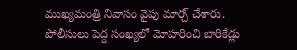ముఖ్యమంత్రి నివాసం వైపు మార్చ్ చేశారు. పోలీసులు పెద్ద సంఖ్యలో మోహరించి బారికేడ్లు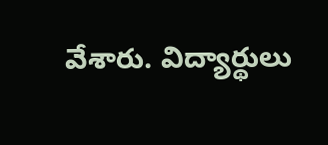వేశారు. విద్యార్థులు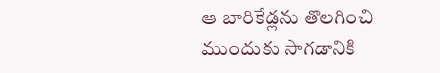ఆ బారికేడ్లను తొలగించి ముందుకు సాగడానికి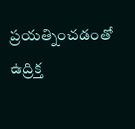ప్రయత్నించడంతో ఉద్రిక్త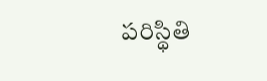పరిస్థితి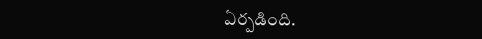ఏర్పడింది.